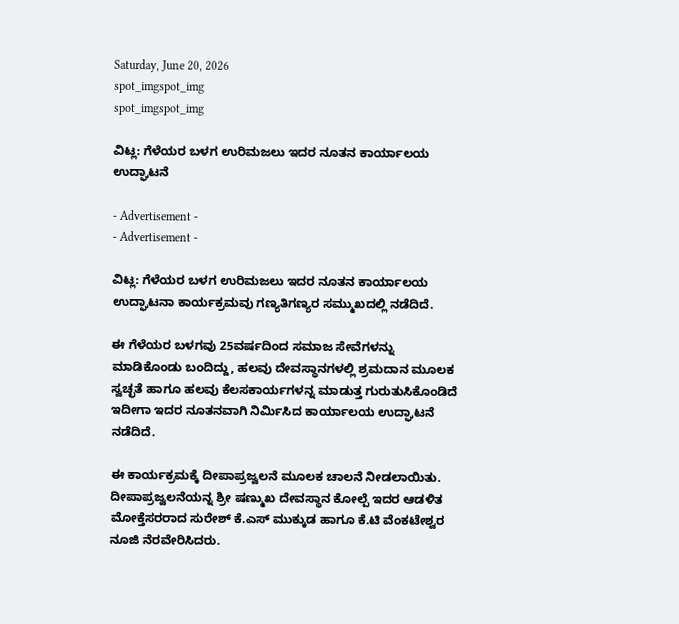Saturday, June 20, 2026
spot_imgspot_img
spot_imgspot_img

ವಿಟ್ಲ: ಗೆಳೆಯರ ಬಳಗ ಉರಿಮಜಲು ಇದರ ನೂತನ ಕಾರ್ಯಾಲಯ ಉದ್ಘಾಟನೆ

- Advertisement -
- Advertisement -

ವಿಟ್ಲ: ಗೆಳೆಯರ ಬಳಗ ಉರಿಮಜಲು ಇದರ ನೂತನ ಕಾರ್ಯಾಲಯ ಉದ್ಘಾಟನಾ ಕಾರ್ಯಕ್ರಮವು ಗಣ್ಯತಿಗಣ್ಯರ ಸಮ್ಮುಖದಲ್ಲಿ ನಡೆದಿದೆ.

ಈ ಗೆಳೆಯರ ಬಳಗವು 25ವರ್ಷದಿಂದ ಸಮಾಜ ಸೇವೆಗಳನ್ನು ಮಾಡಿಕೊಂಡು ಬಂದಿದ್ದು, ಹಲವು ದೇವಸ್ಥಾನಗಳಲ್ಲಿ ಶ್ರಮದಾನ ಮೂಲಕ ಸ್ವಚ್ಛತೆ ಹಾಗೂ ಹಲವು ಕೆಲಸಕಾರ್ಯಗಳನ್ನ ಮಾಡುತ್ತ ಗುರುತುಸಿಕೊಂಡಿದೆ ಇದೀಗಾ ಇದರ ನೂತನವಾಗಿ ನಿರ್ಮಿಸಿದ ಕಾರ್ಯಾಲಯ ಉದ್ಘಾಟನೆ ನಡೆದಿದೆ.

ಈ ಕಾರ್ಯಕ್ರಮಕ್ಕೆ ದೀಪಾಪ್ರಜ್ವಲನೆ ಮೂಲಕ ಚಾಲನೆ ನೀಡಲಾಯಿತು. ದೀಪಾಪ್ರಜ್ವಲನೆಯನ್ನ ಶ್ರೀ ಷಣ್ಮುಖ ದೇವಸ್ಥಾನ ಕೋಲ್ಪೆ ಇದರ ಆಡಳಿತ ಮೋಕ್ತೆಸರರಾದ ಸುರೇಶ್ ಕೆ.ಎಸ್ ಮುಕ್ಕುಡ ಹಾಗೂ ಕೆ.ಟಿ ವೆಂಕಟೇಶ್ವರ ನೂಜಿ ನೆರವೇರಿಸಿದರು.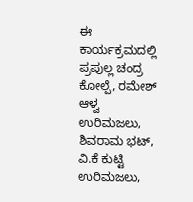ಈ ಕಾರ್ಯಕ್ರಮದಲ್ಲಿ ಪ್ರಪುಲ್ಲ ಚಂದ್ರ ಕೋಲ್ಪೆ, ರಮೇಶ್ ಆಳ್ವ ಉರಿಮಜಲು, ಶಿವರಾಮ ಭಟ್, ವಿ.ಕೆ ಕುಟ್ಟಿ ಉರಿಮಜಲು,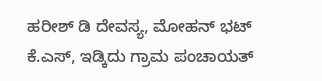ಹರೀಶ್ ಡಿ ದೇವಸ್ಯ, ಮೋಹನ್ ಭಟ್ ಕೆ.ಎಸ್, ಇಡ್ಕಿದು ಗ್ರಾಮ ಪಂಚಾಯತ್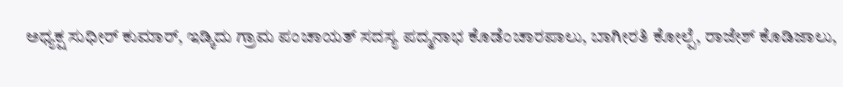ಅಧ್ಯಕ್ಷ ಸುಧೀರ್ ಕುಮಾರ್, ಇಡ್ಕಿದು ಗ್ರಾಮ ಪಂಚಾಯತ್ ಸದಸ್ಯ ಪದ್ಮನಾಭ ಕೊಡೆಂಚಾರಪಾಲು, ಬಾಗೀರತಿ ಕೋಲ್ಪೆ, ರಾಜೇಶ್ ಕೊಡಿಜಾಲು,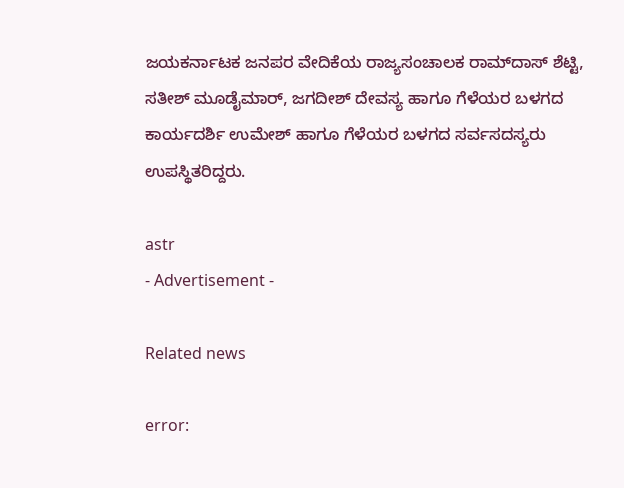ಜಯಕರ್ನಾಟಕ ಜನಪರ ವೇದಿಕೆಯ ರಾಜ್ಯಸಂಚಾಲಕ ರಾಮ್‌ದಾಸ್ ಶೆಟ್ಟಿ, ಸತೀಶ್ ಮೂಡೈಮಾರ್, ಜಗದೀಶ್ ದೇವಸ್ಯ ಹಾಗೂ ಗೆಳೆಯರ ಬಳಗದ ಕಾರ್ಯದರ್ಶಿ ಉಮೇಶ್ ಹಾಗೂ ಗೆಳೆಯರ ಬಳಗದ ಸರ್ವಸದಸ್ಯರು ಉಪಸ್ಥಿತರಿದ್ದರು.

astr
- Advertisement -

Related news

error: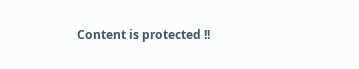Content is protected !!